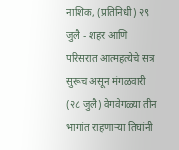नाशिक, (प्रतिनिधी) २९ जुलै - शहर आणि परिसरात आत्महत्येचे सत्र सुरूच असून मंगळवारी (२८ जुलै) वेगवेगळ्या तीन भागांत राहणाऱ्या तिघांनी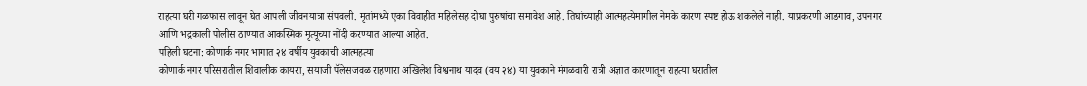राहत्या घरी गळफास लावून घेत आपली जीवनयात्रा संपवली. मृतांमध्ये एका विवाहीत महिलेसह दोघा पुरुषांचा समावेश आहे. तिघांच्याही आत्महत्येमागील नेमके कारण स्पष्ट होऊ शकलेले नाही. याप्रकरणी आडगाव, उपनगर आणि भद्रकाली पोलीस ठाण्यात आकस्मिक मृत्यूच्या नोंदी करण्यात आल्या आहेत.
पहिली घटना: कोणार्क नगर भागात २४ वर्षीय युवकाची आत्महत्या
कोणार्क नगर परिसरातील शिवालीक कायरा, सयाजी पॅलेसजवळ राहणारा अखिलेश विश्वनाथ यादव (वय २४) या युवकाने मंगळवारी रात्री अज्ञात कारणातून राहत्या घरातील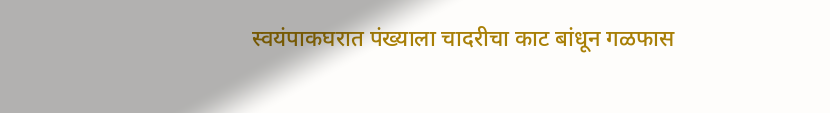स्वयंपाकघरात पंख्याला चादरीचा काट बांधून गळफास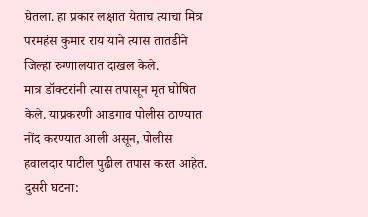घेतला. हा प्रकार लक्षात येताच त्याचा मित्र परमहंस कुमार राय याने त्यास तातडीने जिल्हा रुग्णालयात दाखल केले.
मात्र डॉक्टरांनी त्यास तपासून मृत घोषित केले. याप्रकरणी आडगाव पोलीस ठाण्यात नोंद करण्यात आली असून, पोलीस हवालदार पाटील पुढील तपास करत आहेत.
दुसरी घटना: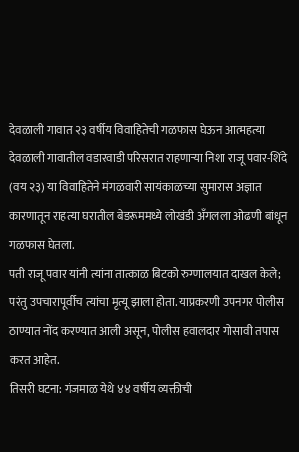देवळाली गावात २३ वर्षीय विवाहितेची गळफास घेऊन आत्महत्या
देवळाली गावातील वडारवाडी परिसरात राहणाऱ्या निशा राजू पवार-शिंदे (वय २३) या विवाहितेने मंगळवारी सायंकाळच्या सुमारास अज्ञात कारणातून राहत्या घरातील बेडरूममध्ये लोखंडी अँगलला ओढणी बांधून गळफास घेतला.
पती राजू पवार यांनी त्यांना तात्काळ बिटको रुग्णालयात दाखल केले; परंतु उपचारापूर्वीच त्यांचा मृत्यू झाला होता. याप्रकरणी उपनगर पोलीस ठाण्यात नोंद करण्यात आली असून, पोलीस हवालदार गोसावी तपास करत आहेत.
तिसरी घटना: गंजमाळ येथे ४४ वर्षीय व्यक्तीची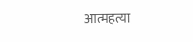आत्महत्या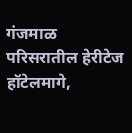गंजमाळ परिसरातील हेरीटेज हॉटेलमागे,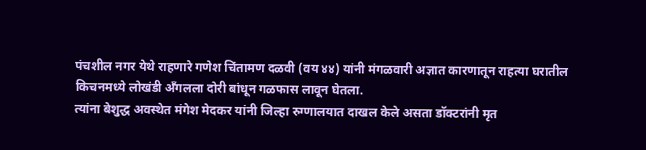पंचशील नगर येथे राहणारे गणेश चिंतामण दळवी (वय ४४) यांनी मंगळवारी अज्ञात कारणातून राहत्या घरातील किचनमध्ये लोखंडी अँगलला दोरी बांधून गळफास लावून घेतला.
त्यांना बेशुद्ध अवस्थेत मंगेश मेदकर यांनी जिल्हा रुग्णालयात दाखल केले असता डॉक्टरांनी मृत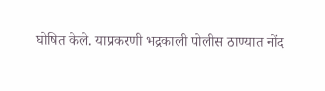घोषित केले. याप्रकरणी भद्रकाली पोलीस ठाण्यात नोंद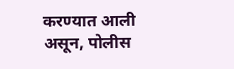करण्यात आली असून, पोलीस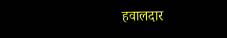हवालदार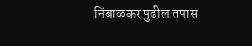निंबाळकर पुढील तपास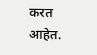करत आहेत.